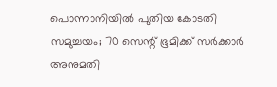പൊന്നാനിയിൽ പുതിയ കോടതി സമുച്ചയം; 70 സെന്റ് ഭൂമിക്ക് സർക്കാർ അനുമതി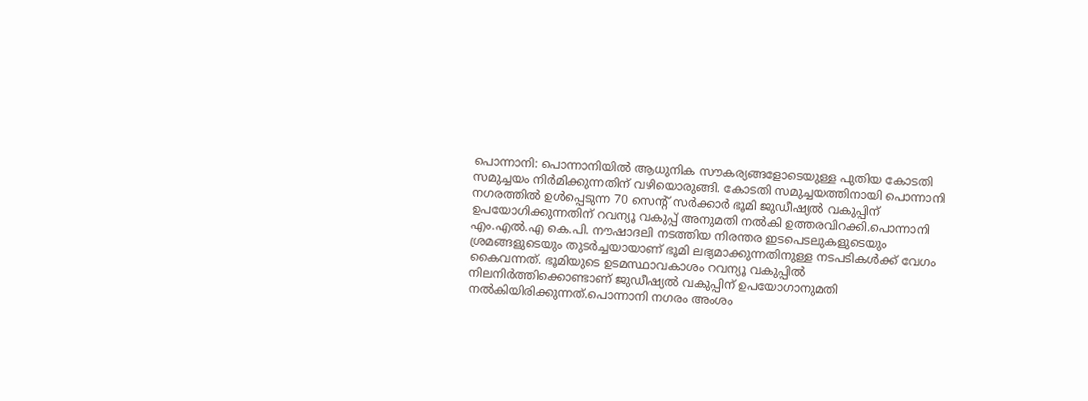പൊന്നാനി: പൊന്നാനിയിൽ ആധുനിക സൗകര്യങ്ങളോടെയുള്ള പുതിയ കോടതി സമുച്ചയം നിർമിക്കുന്നതിന് വഴിയൊരുങ്ങി. കോടതി സമുച്ചയത്തിനായി പൊന്നാനി നഗരത്തിൽ ഉൾപ്പെടുന്ന 70 സെന്റ് സർക്കാർ ഭൂമി ജുഡീഷ്യൽ വകുപ്പിന് ഉപയോഗിക്കുന്നതിന് റവന്യൂ വകുപ്പ് അനുമതി നൽകി ഉത്തരവിറക്കി.പൊന്നാനി എം.എൽ.എ കെ.പി. നൗഷാദലി നടത്തിയ നിരന്തര ഇടപെടലുകളുടെയും ശ്രമങ്ങളുടെയും തുടർച്ചയായാണ് ഭൂമി ലഭ്യമാക്കുന്നതിനുള്ള നടപടികൾക്ക് വേഗം കൈവന്നത്. ഭൂമിയുടെ ഉടമസ്ഥാവകാശം റവന്യൂ വകുപ്പിൽ നിലനിർത്തിക്കൊണ്ടാണ് ജുഡീഷ്യൽ വകുപ്പിന് ഉപയോഗാനുമതി നൽകിയിരിക്കുന്നത്.പൊന്നാനി നഗരം അംശം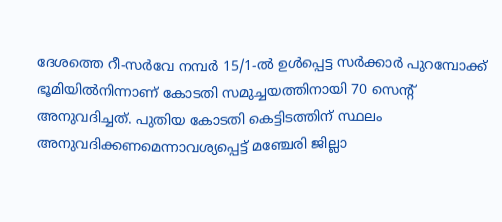ദേശത്തെ റീ-സർവേ നമ്പർ 15/1-ൽ ഉൾപ്പെട്ട സർക്കാർ പുറമ്പോക്ക് ഭൂമിയിൽനിന്നാണ് കോടതി സമുച്ചയത്തിനായി 70 സെന്റ് അനുവദിച്ചത്. പുതിയ കോടതി കെട്ടിടത്തിന് സ്ഥലം അനുവദിക്കണമെന്നാവശ്യപ്പെട്ട് മഞ്ചേരി ജില്ലാ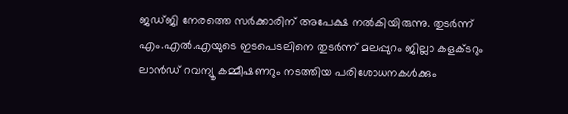ജഡ്ജി നേരത്തെ സർക്കാരിന് അപേക്ഷ നൽകിയിരുന്നു. തുടർന്ന് എം.എൽ.എയുടെ ഇടപെടലിനെ തുടർന്ന് മലപ്പുറം ജില്ലാ കളക്ടറും ലാൻഡ് റവന്യൂ കമ്മീഷണറും നടത്തിയ പരിശോധനകൾക്കും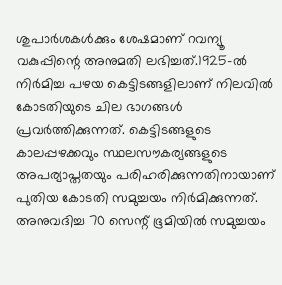ശുപാർശകൾക്കും ശേഷമാണ് റവന്യൂ വകുപ്പിന്റെ അനുമതി ലഭിച്ചത്.1925-ൽ നിർമിച്ച പഴയ കെട്ടിടങ്ങളിലാണ് നിലവിൽ കോടതിയുടെ ചില ഭാഗങ്ങൾ പ്രവർത്തിക്കുന്നത്. കെട്ടിടങ്ങളുടെ കാലപ്പഴക്കവും സ്ഥലസൗകര്യങ്ങളുടെ അപര്യാപ്തതയും പരിഹരിക്കുന്നതിനായാണ് പുതിയ കോടതി സമുച്ചയം നിർമിക്കുന്നത്. അനുവദിച്ച 70 സെന്റ് ഭൂമിയിൽ സമുച്ചയം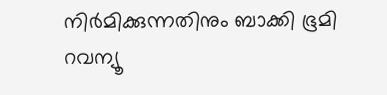നിർമിക്കുന്നതിനും ബാക്കി ഭൂമി റവന്യൂ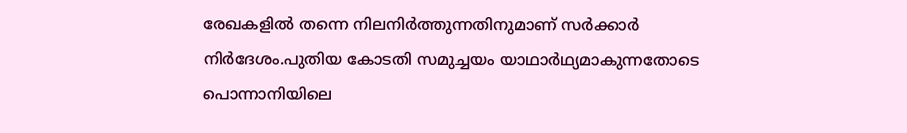രേഖകളിൽ തന്നെ നിലനിർത്തുന്നതിനുമാണ് സർക്കാർ നിർദേശം.പുതിയ കോടതി സമുച്ചയം യാഥാർഥ്യമാകുന്നതോടെ പൊന്നാനിയിലെ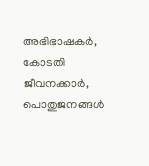അഭിഭാഷകർ, കോടതി ജീവനക്കാർ, പൊതുജനങ്ങൾ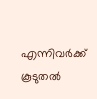എന്നിവർക്ക് കൂടുതൽ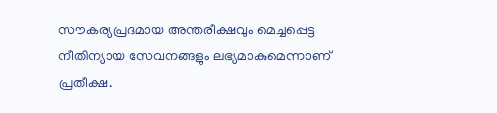സൗകര്യപ്രദമായ അന്തരീക്ഷവും മെച്ചപ്പെട്ട നീതിന്യായ സേവനങ്ങളും ലഭ്യമാകുമെന്നാണ് പ്രതീക്ഷ.